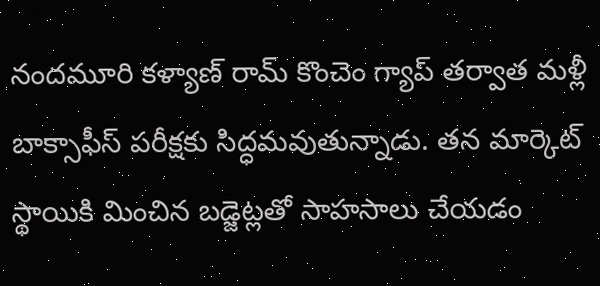నందమూరి కళ్యాణ్ రామ్ కొంచెం గ్యాప్ తర్వాత మళ్లీ బాక్సాఫీస్ పరీక్షకు సిద్ధమవుతున్నాడు. తన మార్కెట్ స్థాయికి మించిన బడ్జెట్లతో సాహసాలు చేయడం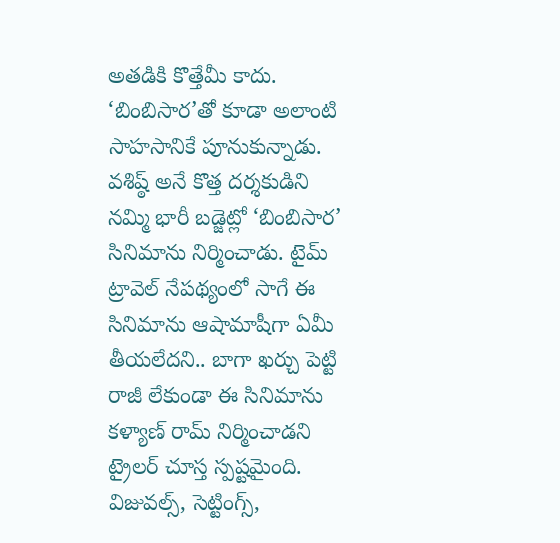అతడికి కొత్తేమీ కాదు. ‘బింబిసార’తో కూడా అలాంటి సాహసానికే పూనుకున్నాడు. వశిష్ఠ్ అనే కొత్త దర్శకుడిని నమ్మి భారీ బడ్జెట్లో ‘బింబిసార’ సినిమాను నిర్మించాడు. టైమ్ ట్రావెల్ నేపథ్యంలో సాగే ఈ సినిమాను ఆషామాషీగా ఏమీ తీయలేదని.. బాగా ఖర్చు పెట్టి రాజీ లేకుండా ఈ సినిమాను కళ్యాణ్ రామ్ నిర్మించాడని ట్రైలర్ చూస్త స్పష్టమైంది.
విజువల్స్, సెట్టింగ్స్,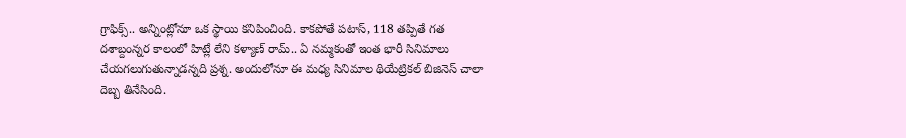గ్రాఫిక్స్.. అన్నింట్లోనూ ఒక స్థాయి కనిపించింది. కాకపోతే పటాస్, 118 తప్పితే గత దశాబ్దంన్నర కాలంలో హిట్లే లేని కళ్యాణ్ రామ్.. ఏ నమ్మకంతో ఇంత భారీ సినిమాలు చేయగలుగుతున్నాడన్నది ప్రశ్న. అందులోనూ ఈ మధ్య సినిమాల థియేట్రికల్ బిజినెస్ చాలా దెబ్బ తినేసింది.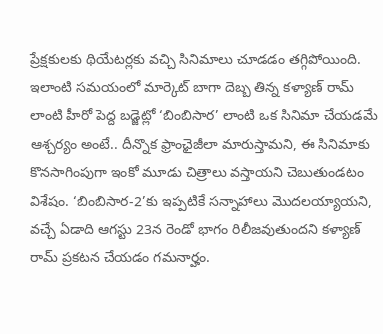ప్రేక్షకులకు థియేటర్లకు వచ్చి సినిమాలు చూడడం తగ్గిపోయింది.
ఇలాంటి సమయంలో మార్కెట్ బాగా దెబ్బ తిన్న కళ్యాణ్ రామ్ లాంటి హీరో పెద్ద బడ్జెట్లో ‘బింబిసార’ లాంటి ఒక సినిమా చేయడమే ఆశ్చర్యం అంటే.. దీన్నొక ఫ్రాంఛైజీలా మారుస్తామని, ఈ సినిమాకు కొనసాగింపుగా ఇంకో మూడు చిత్రాలు వస్తాయని చెబుతుండటం విశేషం. ‘బింబిసార-2’కు ఇప్పటికే సన్నాహాలు మొదలయ్యాయని, వచ్చే ఏడాది ఆగస్టు 23న రెండో భాగం రిలీజవుతుందని కళ్యాణ్ రామ్ ప్రకటన చేయడం గమనార్హం.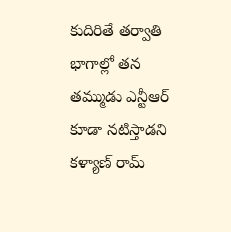కుదిరితే తర్వాతి భాగాల్లో తన తమ్ముడు ఎన్టీఆర్ కూడా నటిస్తాడని కళ్యాణ్ రామ్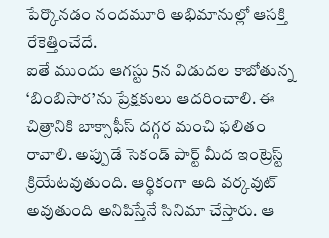పేర్కొనడం నందమూరి అభిమానుల్లో ఆసక్తి రేకెత్తించేదే.
ఐతే ముందు ఆగస్టు 5న విడుదల కాబోతున్న ‘బింబిసార’ను ప్రేక్షకులు ఆదరించాలి. ఈ చిత్రానికి బాక్సాఫీస్ దగ్గర మంచి ఫలితం రావాలి. అప్పుడే సెకండ్ పార్ట్ మీద ఇంట్రెస్ట్ క్రియేటవుతుంది. ఆర్థికంగా అది వర్కవుట్ అవుతుంది అనిపిస్తేనే సినిమా చేస్తారు. ఆ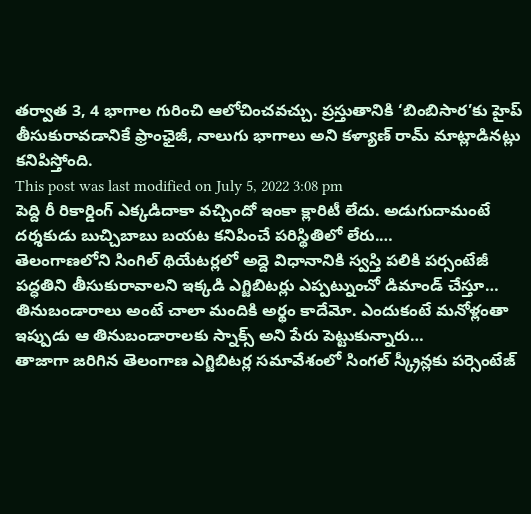తర్వాత 3, 4 భాగాల గురించి ఆలోచించవచ్చు. ప్రస్తుతానికి ‘బింబిసార’కు హైప్ తీసుకురావడానికే ఫ్రాంఛైజీ, నాలుగు భాగాలు అని కళ్యాణ్ రామ్ మాట్లాడినట్లు కనిపిస్తోంది.
This post was last modified on July 5, 2022 3:08 pm
పెద్ది రీ రికార్డింగ్ ఎక్కడిదాకా వచ్చిందో ఇంకా క్లారిటీ లేదు. అడుగుదామంటే దర్శకుడు బుచ్చిబాబు బయట కనిపించే పరిస్థితిలో లేరు.…
తెలంగాణలోని సింగిల్ థియేటర్లలో అద్దె విధానానికి స్వస్తి పలికి పర్సంటేజీ పద్ధతిని తీసుకురావాలని ఇక్కడి ఎగ్జిబిటర్లు ఎప్పట్నుంచో డిమాండ్ చేస్తూ…
తినుబండారాలు అంటే చాలా మందికి అర్థం కాదేమో. ఎందుకంటే మనోళ్లంతా ఇప్పుడు ఆ తినుబండారాలకు స్నాక్స్ అని పేరు పెట్టుకున్నారు…
తాజాగా జరిగిన తెలంగాణ ఎగ్జిబిటర్ల సమావేశంలో సింగల్ స్క్రీన్లకు పర్సెంటేజ్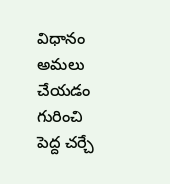విధానం అమలు చేయడం గురించి పెద్ద చర్చే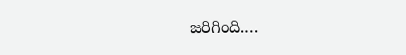జరిగింది.…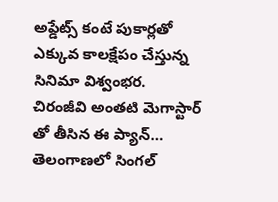అప్డేట్స్ కంటే పుకార్లతో ఎక్కువ కాలక్షేపం చేస్తున్న సినిమా విశ్వంభర. చిరంజీవి అంతటి మెగాస్టార్ తో తీసిన ఈ ప్యాన్…
తెలంగాణలో సింగల్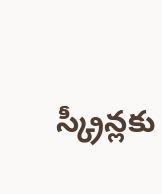స్క్రీన్లకు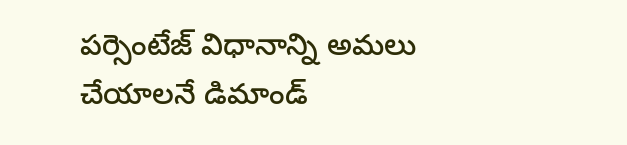పర్సెంటేజ్ విధానాన్ని అమలు చేయాలనే డిమాండ్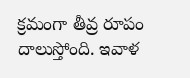క్రమంగా తీవ్ర రూపం దాలుస్తోంది. ఇవాళ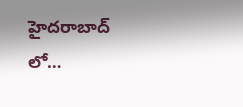హైదరాబాద్ లో…